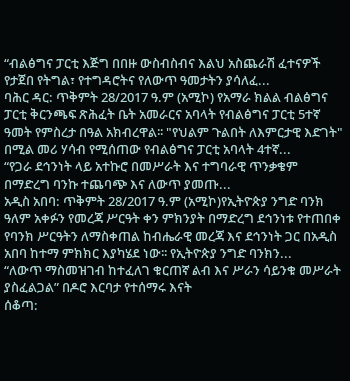“ብልፅግና ፓርቲ እጅግ በበዙ ውስብስብና እልህ አስጨራሽ ፈተናዎች የታጀበ የትግል፣ የተግዳሮትና የለውጥ ዓመታትን ያሳለፈ...
ባሕር ዳር: ጥቅምት 28/2017 ዓ.ም (አሚኮ) የአማራ ክልል ብልፅግና ፓርቲ ቅርንጫፍ ጽሕፈት ቤት አመራርና አባላት የብልፅግና ፓርቲ 5ተኛ ዓመት የምስረታ በዓል አክብረዋል፡፡ "የህልም ጉልበት ለእምርታዊ እድገት" በሚል መሪ ሃሳብ የሚሰጠው የብልፅግና ፓርቲ አባላት 4ተኛ...
“የጋራ ደኅንነት ላይ አተኩሮ በመሥራት እና ተግባራዊ ጥንቃቄም በማድረግ ባንኩ ተጨባጭ እና ለውጥ ያመጡ...
አዲስ አበባ: ጥቅምት 28/2017 ዓ.ም (አሚኮ)የኢትዮጵያ ንግድ ባንክ ዓለም አቀፉን የመረጃ ሥርዓት ቀን ምክንያት በማድረግ ደኅንነቱ የተጠበቀ የባንክ ሥርዓትን ለማስቀጠል ከብሔራዊ መረጃ እና ደኅንነት ጋር በአዲስ አበባ ከተማ ምክክር እያካሄደ ነው፡፡ የኢትዮጵያ ንግድ ባንክን...
“ለውጥ ማስመዝገብ ከተፈለገ ቁርጠኛ ልብ እና ሥራን ሳይንቁ መሥራት ያስፈልጋል” በዶሮ እርባታ የተሰማሩ እናት
ሰቆጣ: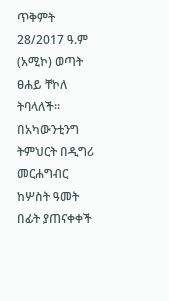ጥቅምት 28/2017 ዓ.ም (አሚኮ) ወጣት ፀሐይ ቸኮለ ትባላለች። በአካውንቲንግ ትምህርት በዲግሪ መርሐግብር ከሦስት ዓመት በፊት ያጠናቀቀች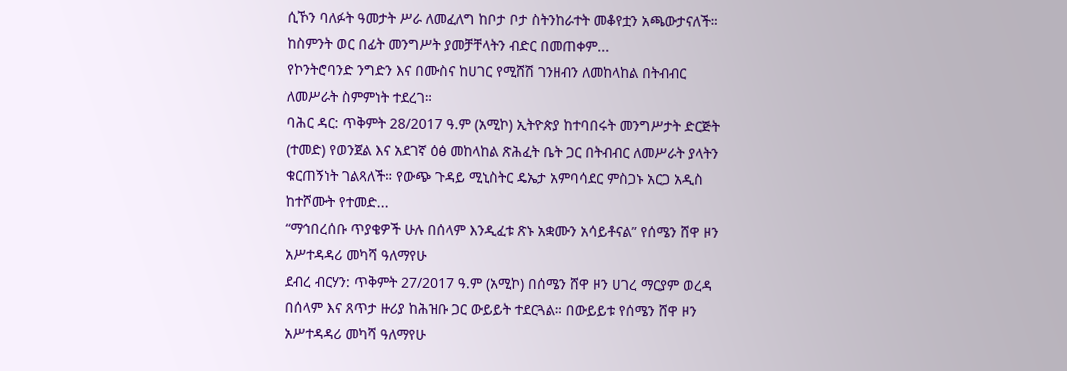ሲኾን ባለፉት ዓመታት ሥራ ለመፈለግ ከቦታ ቦታ ስትንከራተት መቆየቷን አጫውታናለች። ከስምንት ወር በፊት መንግሥት ያመቻቸላትን ብድር በመጠቀም...
የኮንትሮባንድ ንግድን እና በሙስና ከሀገር የሚሸሽ ገንዘብን ለመከላከል በትብብር ለመሥራት ስምምነት ተደረገ።
ባሕር ዳር: ጥቅምት 28/2017 ዓ.ም (አሚኮ) ኢትዮጵያ ከተባበሩት መንግሥታት ድርጅት (ተመድ) የወንጀል እና አደገኛ ዕፅ መከላከል ጽሕፈት ቤት ጋር በትብብር ለመሥራት ያላትን ቁርጠኝነት ገልጻለች። የውጭ ጉዳይ ሚኒስትር ዴኤታ አምባሳደር ምስጋኑ አርጋ አዲስ ከተሾሙት የተመድ...
“ማኅበረሰቡ ጥያቄዎች ሁሉ በሰላም እንዲፈቱ ጽኑ አቋሙን አሳይቶናል” የሰሜን ሸዋ ዞን አሥተዳዳሪ መካሻ ዓለማየሁ
ደብረ ብርሃን: ጥቅምት 27/2017 ዓ.ም (አሚኮ) በሰሜን ሸዋ ዞን ሀገረ ማርያም ወረዳ በሰላም እና ጸጥታ ዙሪያ ከሕዝቡ ጋር ውይይት ተደርጓል። በውይይቱ የሰሜን ሸዋ ዞን አሥተዳዳሪ መካሻ ዓለማየሁ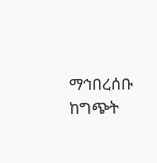ማኅበረሰቡ ከግጭት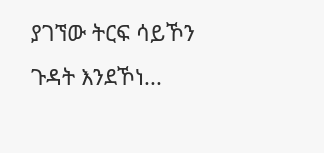ያገኘው ትርፍ ሳይኾን ጉዳት እንደኾነ...